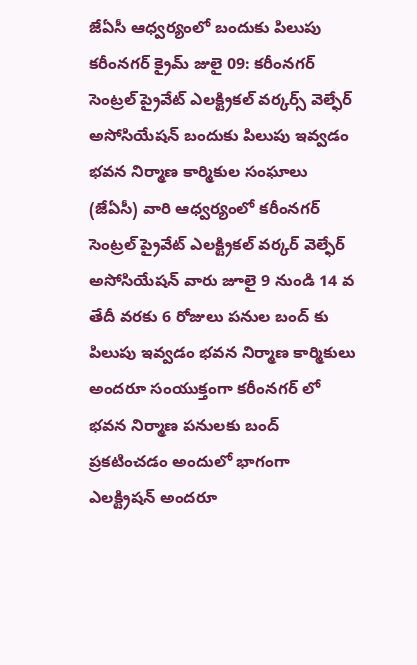జేఏసీ ఆధ్వర్యంలో బందుకు పిలుపు
కరీంనగర్ క్రైమ్ జులై 09: కరీంనగర్ సెంట్రల్ ప్రైవేట్ ఎలక్ట్రికల్ వర్కర్స్ వెల్ఫేర్ అసోసియేషన్ బందుకు పిలుపు ఇవ్వడం భవన నిర్మాణ కార్మికుల సంఘాలు (జేఏసీ) వారి ఆధ్వర్యంలో కరీంనగర్ సెంట్రల్ ప్రైవేట్ ఎలక్ట్రికల్ వర్కర్ వెల్ఫేర్ అసోసియేషన్ వారు జూలై 9 నుండి 14 వ తేదీ వరకు 6 రోజులు పనుల బంద్ కు పిలుపు ఇవ్వడం భవన నిర్మాణ కార్మికులు అందరూ సంయుక్తంగా కరీంనగర్ లో భవన నిర్మాణ పనులకు బంద్ ప్రకటించడం అందులో భాగంగా ఎలక్ట్రిషన్ అందరూ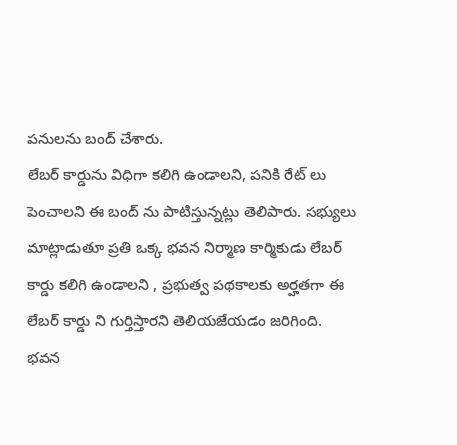పనులను బంద్ చేశారు.
లేబర్ కార్డును విధిగా కలిగి ఉండాలని, పనికి రేట్ లు పెంచాలని ఈ బంద్ ను పాటిస్తున్నట్లు తెలిపారు. సభ్యులు మాట్లాడుతూ ప్రతి ఒక్క భవన నిర్మాణ కార్మికుడు లేబర్ కార్డు కలిగి ఉండాలని , ప్రభుత్వ పథకాలకు అర్హతగా ఈ లేబర్ కార్డు ని గుర్తిస్తారని తెలియజేయడం జరిగింది. భవన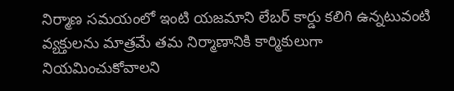నిర్మాణ సమయంలో ఇంటి యజమాని లేబర్ కార్డు కలిగి ఉన్నటువంటి వ్యక్తులను మాత్రమే తమ నిర్మాణానికి కార్మికులుగా నియమించుకోవాలని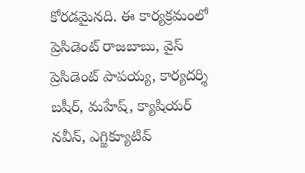కోరడమైనది. ఈ కార్యక్రమంలో ప్రెసిడెంట్ రాజబాబు, వైస్ ప్రెసిడెంట్ పాపయ్య, కార్యదర్శి బషీర్, మహేష్, క్యాషియర్ నవీన్, ఎగ్జిక్యూటివ్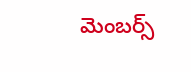మెంబర్స్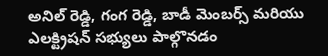అనిల్ రెడ్డి, గంగ రెడ్డి, బాడీ మెంబర్స్ మరియు ఎలక్ట్రిషన్ సభ్యులు పాల్గొనడం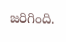జరిగింది.